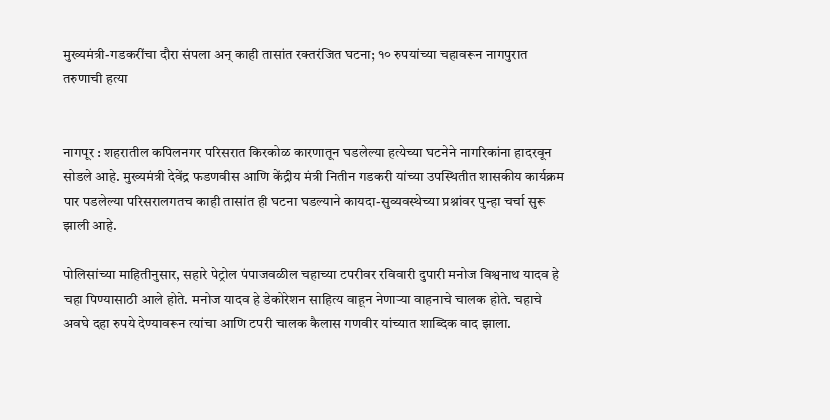मुख्यमंत्री-गडकरींचा दौरा संपला अन् काही तासांत रक्तरंजित घटना; १० रुपयांच्या चहावरून नागपुरात तरुणाची हत्या


नागपूर : शहरातील कपिलनगर परिसरात किरकोळ कारणातून घडलेल्या हत्येच्या घटनेने नागरिकांना हादरवून सोडले आहे. मुख्यमंत्री देवेंद्र फडणवीस आणि केंद्रीय मंत्री नितीन गडकरी यांच्या उपस्थितीत शासकीय कार्यक्रम पार पडलेल्या परिसरालगतच काही तासांत ही घटना घडल्याने कायदा-सुव्यवस्थेच्या प्रश्नांवर पुन्हा चर्चा सुरू झाली आहे.

पोलिसांच्या माहितीनुसार, सहारे पेट्रोल पंपाजवळील चहाच्या टपरीवर रविवारी दुपारी मनोज विश्वनाथ यादव हे चहा पिण्यासाठी आले होते. मनोज यादव हे डेकोरेशन साहित्य वाहून नेणाऱ्या वाहनाचे चालक होते. चहाचे अवघे दहा रुपये देण्यावरून त्यांचा आणि टपरी चालक कैलास गणवीर यांच्यात शाब्दिक वाद झाला.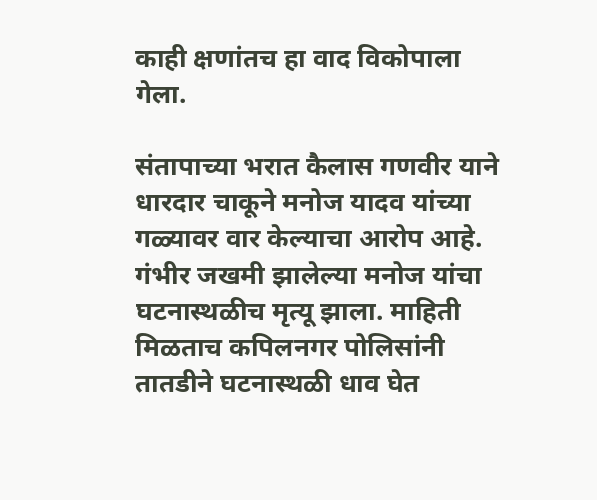काही क्षणांतच हा वाद विकोपाला गेला.

संतापाच्या भरात कैलास गणवीर याने धारदार चाकूने मनोज यादव यांच्या गळ्यावर वार केल्याचा आरोप आहे. गंभीर जखमी झालेल्या मनोज यांचा घटनास्थळीच मृत्यू झाला. माहिती मिळताच कपिलनगर पोलिसांनी तातडीने घटनास्थळी धाव घेत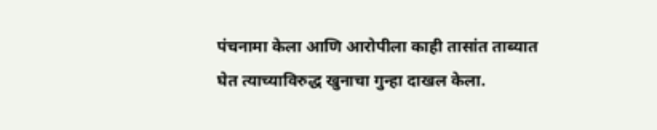पंचनामा केला आणि आरोपीला काही तासांत ताब्यात घेत त्याच्याविरुद्ध खुनाचा गुन्हा दाखल केला.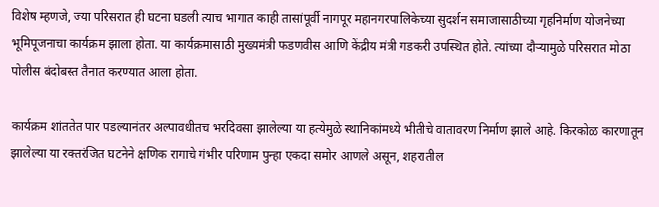विशेष म्हणजे, ज्या परिसरात ही घटना घडली त्याच भागात काही तासांपूर्वी नागपूर महानगरपालिकेच्या सुदर्शन समाजासाठीच्या गृहनिर्माण योजनेच्या भूमिपूजनाचा कार्यक्रम झाला होता. या कार्यक्रमासाठी मुख्यमंत्री फडणवीस आणि केंद्रीय मंत्री गडकरी उपस्थित होते. त्यांच्या दौऱ्यामुळे परिसरात मोठा पोलीस बंदोबस्त तैनात करण्यात आला होता.

कार्यक्रम शांततेत पार पडल्यानंतर अल्पावधीतच भरदिवसा झालेल्या या हत्येमुळे स्थानिकांमध्ये भीतीचे वातावरण निर्माण झाले आहे. किरकोळ कारणातून झालेल्या या रक्तरंजित घटनेने क्षणिक रागाचे गंभीर परिणाम पुन्हा एकदा समोर आणले असून, शहरातील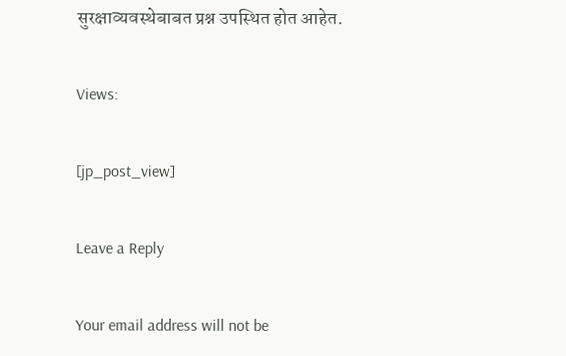सुरक्षाव्यवस्थेबाबत प्रश्न उपस्थित होत आहेत.

Views:

[jp_post_view]

Leave a Reply

Your email address will not be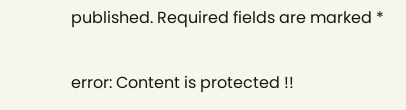published. Required fields are marked *

error: Content is protected !!